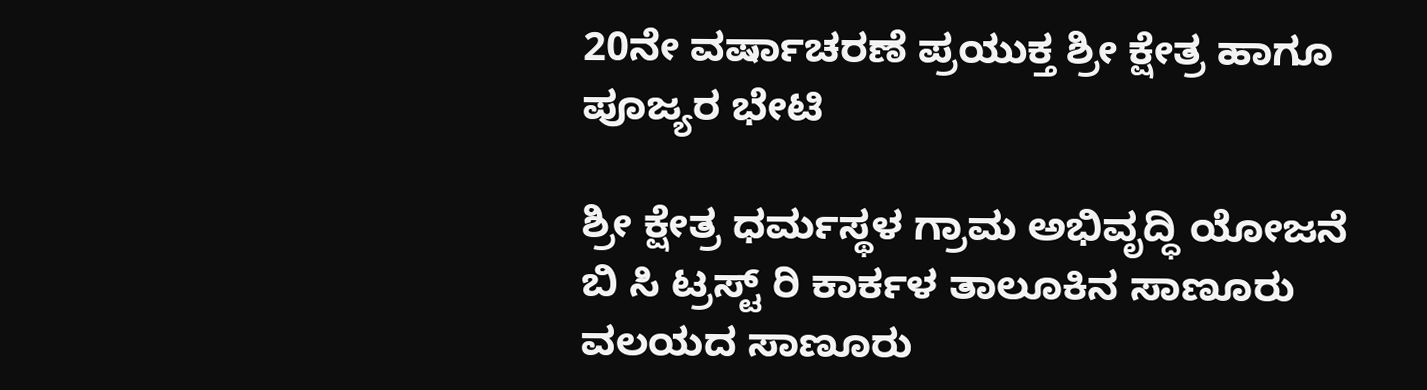20ನೇ ವರ್ಷಾಚರಣೆ ಪ್ರಯುಕ್ತ ಶ್ರೀ ಕ್ಷೇತ್ರ ಹಾಗೂ ಪೂಜ್ಯರ ಭೇಟಿ

ಶ್ರೀ ಕ್ಷೇತ್ರ ಧರ್ಮಸ್ಥಳ ಗ್ರಾಮ ಅಭಿವೃದ್ಧಿ ಯೋಜನೆ ಬಿ ಸಿ ಟ್ರಸ್ಟ್ ರಿ ಕಾರ್ಕಳ ತಾಲೂಕಿನ ಸಾಣೂರು ವಲಯದ ಸಾಣೂರು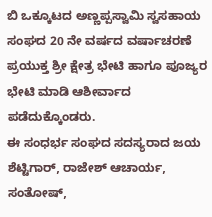ಬಿ ಒಕ್ಕೂಟದ ಅಣ್ಣಪ್ಪಸ್ವಾಮಿ ಸ್ವಸಹಾಯ ಸಂಘದ 20 ನೇ ವರ್ಷದ ವರ್ಷಾಚರಣೆ ಪ್ರಯುಕ್ತ ಶ್ರೀ ಕ್ಷೇತ್ರ ಭೇಟಿ ಹಾಗೂ ಪೂಜ್ಯರ ಭೇಟಿ ಮಾಡಿ ಆಶೀರ್ವಾದ ಪಡೆದುಕ್ಕೊಂಡರು.
ಈ ಸಂಧರ್ಭ ಸಂಘದ ಸದಸ್ಯರಾದ ಜಯ ಶೆಟ್ಟಿಗಾರ್, ರಾಜೇಶ್ ಆಚಾರ್ಯ, ಸಂತೋಷ್,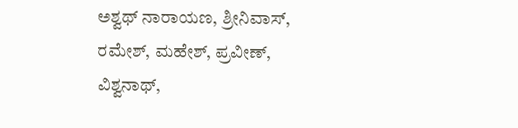ಅಶ್ವಥ್ ನಾರಾಯಣ, ಶ್ರೀನಿವಾಸ್, ರಮೇಶ್, ಮಹೇಶ್, ಪ್ರವೀಣ್, ವಿಶ್ವನಾಥ್,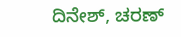ದಿನೇಶ್, ಚರಣ್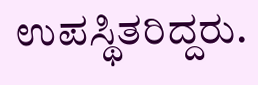ಉಪಸ್ಥಿತರಿದ್ದರು.